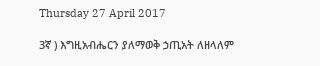Thursday 27 April 2017

3ኛ ) እግዚአብሔርን ያለማወቅ ኃጢአት ለዘላለም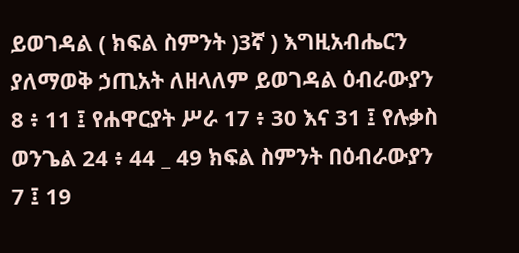ይወገዳል ( ክፍል ስምንት )3ኛ ) እግዚአብሔርን ያለማወቅ ኃጢአት ለዘላለም ይወገዳል ዕብራውያን 8 ፥ 11 ፤ የሐዋርያት ሥራ 17 ፥ 30 እና 31 ፤ የሉቃስ ወንጌል 24 ፥ 44 _ 49 ክፍል ስምንት በዕብራውያን 7 ፤ 19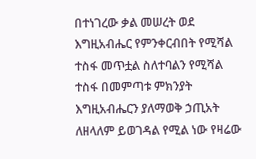በተነገረው ቃል መሠረት ወደ እግዚአብሔር የምንቀርብበት የሚሻል ተስፋ መጥቷል ስለተባልን የሚሻል ተስፋ በመምጣቱ ምክንያት እግዚአብሔርን ያለማወቅ ኃጢአት ለዘላለም ይወገዳል የሚል ነው የዛሬው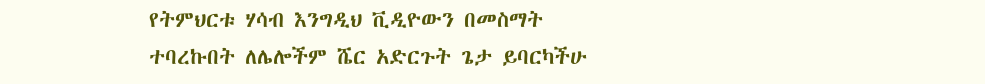የትምህርቱ ሃሳብ እንግዲህ ቪዲዮውን በመስማት ተባረኩበት ለሌሎችም ሼር አድርጉት ጌታ ይባርካችሁ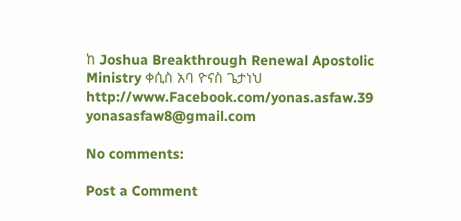ከ Joshua Breakthrough Renewal Apostolic Ministry ቀሲስ አባ ዮናስ ጌታነህ http://www.Facebook.com/yonas.asfaw.39 yonasasfaw8@gmail.com

No comments:

Post a Comment